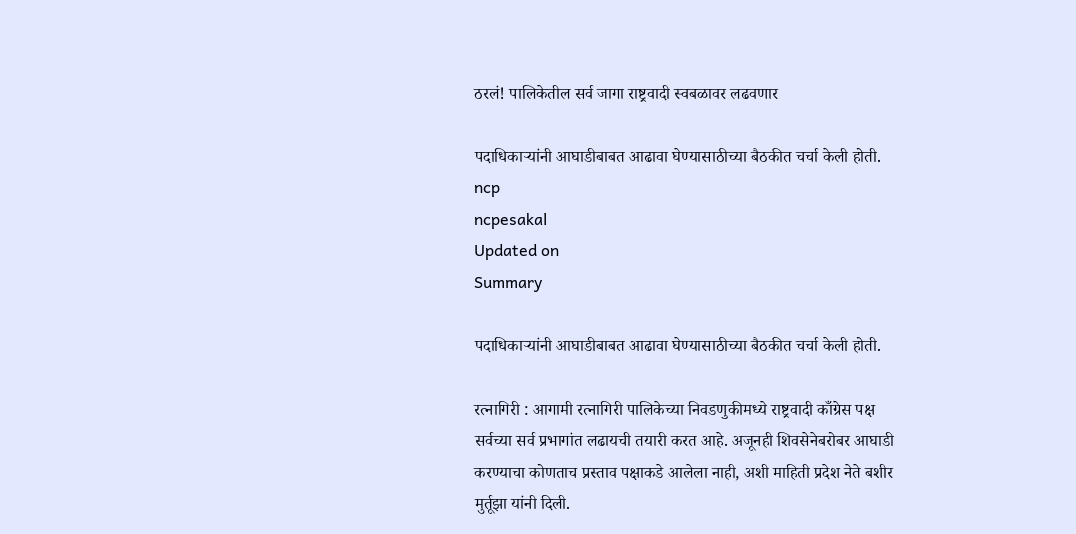ठरलं! पालिकेतील सर्व जागा राष्ट्रवादी स्वबळावर लढवणार

पदाधिकाऱ्‍यांनी आघाडीबाबत आढावा घेण्यासाठीच्या बैठकीत चर्चा केली होती.
ncp
ncpesakal
Updated on
Summary

पदाधिकाऱ्‍यांनी आघाडीबाबत आढावा घेण्यासाठीच्या बैठकीत चर्चा केली होती.

रत्नागिरी : आगामी रत्नागिरी पालिकेच्या निवडणुकीमध्ये राष्ट्रवादी काँग्रेस पक्ष सर्वच्या सर्व प्रभागांत लढायची तयारी करत आहे. अजूनही शिवसेनेबरोबर आघाडी करण्याचा कोणताच प्रस्ताव पक्षाकडे आलेला नाही, अशी माहिती प्रदेश नेते बशीर मुर्तूझा यांनी दिली.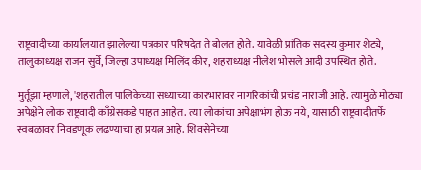राष्ट्रवादीच्या कार्यालयात झालेल्या पत्रकार परिषदेत ते बोलत होते. यावेळी प्रांतिक सदस्य कुमार शेट्ये, तालुकाध्यक्ष राजन सुर्वे, जिल्हा उपाध्यक्ष मिलिंद कीर, शहराध्यक्ष नीलेश भोसले आदी उपस्थित होते.

मुर्तूझा म्हणाले, 'शहरातील पालिकेच्या सध्याच्या कारभारावर नागरिकांची प्रचंड नाराजी आहे. त्यामुळे मोठ्या अपेक्षेने लोक राष्ट्रवादी काँग्रेसकडे पाहत आहेत. त्या लोकांचा अपेक्षाभंग होऊ नये, यासाठी राष्ट्रवादीतर्फे स्वबळावर निवडणूक लढण्याचा हा प्रयत्न आहे. शिवसेनेच्या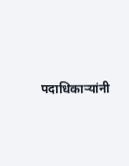पदाधिकाऱ्‍यांनी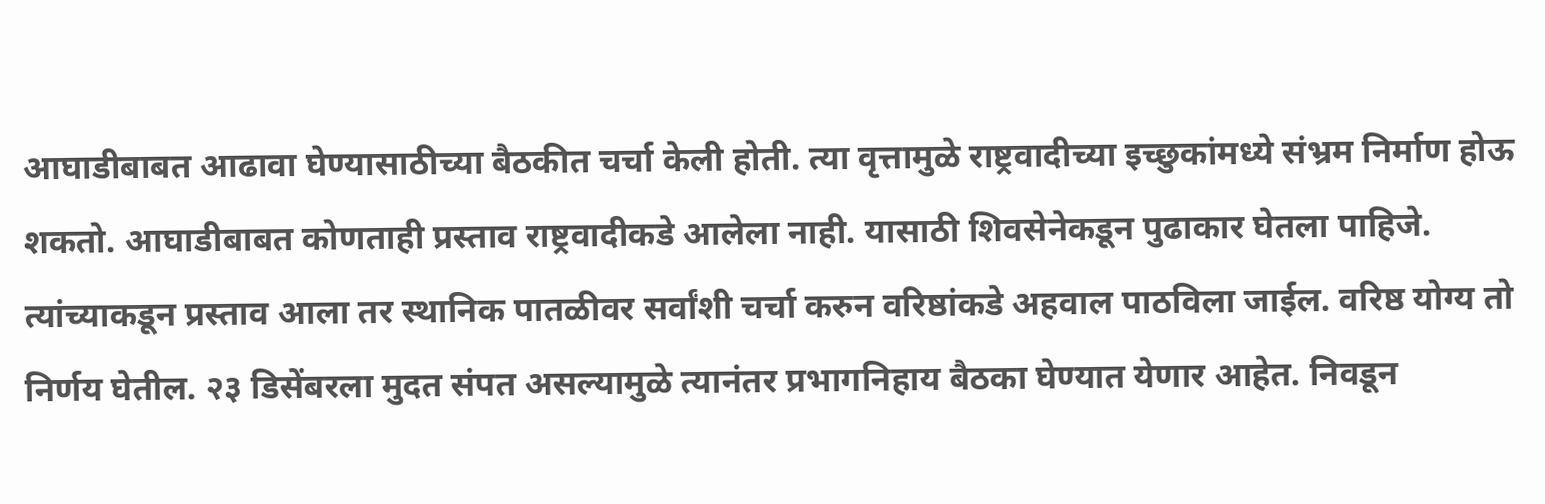आघाडीबाबत आढावा घेण्यासाठीच्या बैठकीत चर्चा केली होती. त्या वृत्तामुळे राष्ट्रवादीच्या इच्छुकांमध्ये संभ्रम निर्माण होऊ शकतो. आघाडीबाबत कोणताही प्रस्ताव राष्ट्रवादीकडे आलेला नाही. यासाठी शिवसेनेकडून पुढाकार घेतला पाहिजे. त्यांच्याकडून प्रस्ताव आला तर स्थानिक पातळीवर सर्वांशी चर्चा करुन वरिष्ठांकडे अहवाल पाठविला जाईल. वरिष्ठ योग्य तो निर्णय घेतील. २३ डिसेंबरला मुदत संपत असल्यामुळे त्यानंतर प्रभागनिहाय बैठका घेण्यात येणार आहेत. निवडून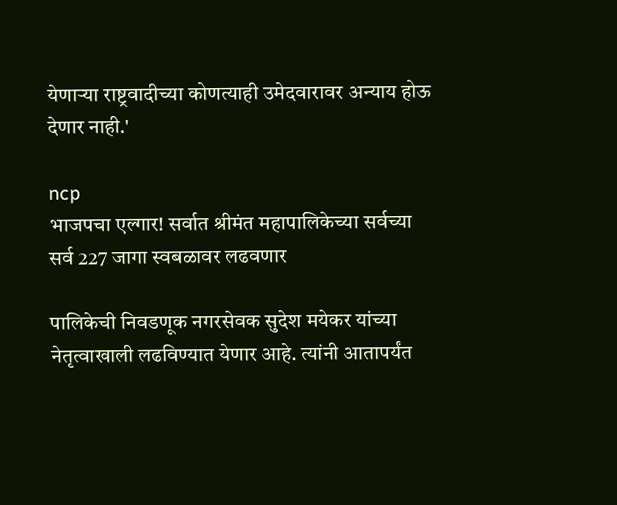येणाऱ्या राष्ट्रवादीच्या कोणत्याही उमेदवारावर अन्याय होऊ देणार नाही.'

ncp
भाजपचा एल्गार! सर्वात श्रीमंत महापालिकेच्या सर्वच्या सर्व 227 जागा स्वबळावर लढवणार

पालिकेची निवडणूक नगरसेवक सुदेश मयेकर यांच्या नेतृत्वाखाली लढविण्यात येणार आहे. त्यांनी आतापर्यंत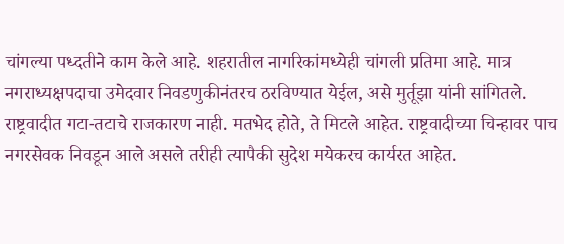चांगल्या पध्दतीने काम केले आहे. शहरातील नागरिकांमध्येही चांगली प्रतिमा आहे. मात्र नगराध्यक्षपदाचा उमेदवार निवडणुकीनंतरच ठरविण्यात येईल, असे मुर्तूझा यांनी सांगितले. राष्ट्रवादीत गटा-तटाचे राजकारण नाही. मतभेद होते, ते मिटले आहेत. राष्ट्रवादीच्या चिन्हावर पाच नगरसेवक निवडून आले असले तरीही त्यापैकी सुदेश मयेकरच कार्यरत आहेत.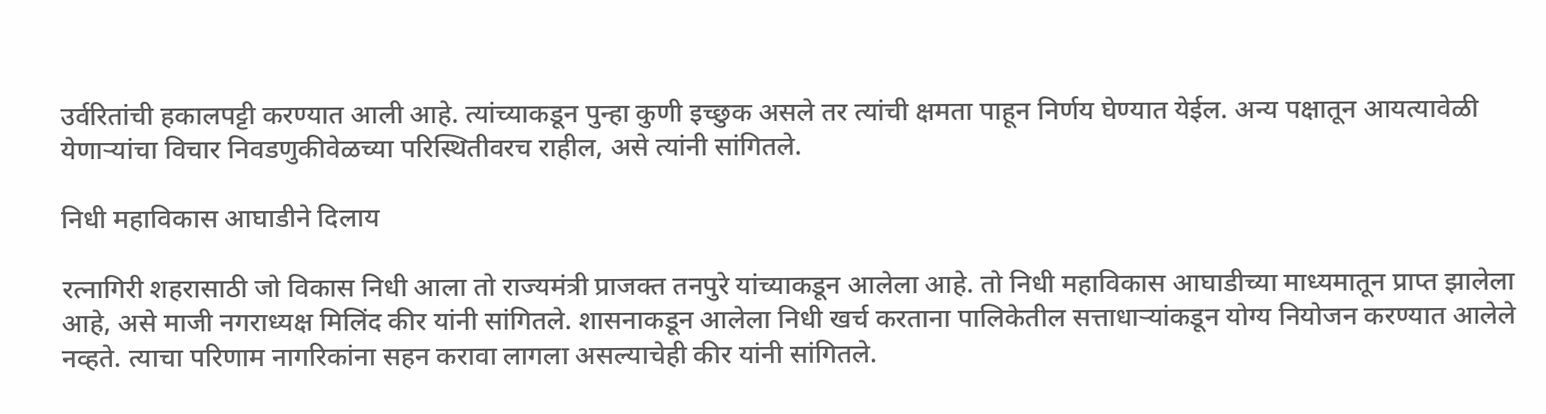उर्वरितांची हकालपट्टी करण्यात आली आहे. त्यांच्याकडून पुन्हा कुणी इच्छुक असले तर त्यांची क्षमता पाहून निर्णय घेण्यात येईल. अन्य पक्षातून आयत्यावेळी येणाऱ्यांचा विचार निवडणुकीवेळच्या परिस्थितीवरच राहील, असे त्यांनी सांगितले.

निधी महाविकास आघाडीने दिलाय

रत्नागिरी शहरासाठी जो विकास निधी आला तो राज्यमंत्री प्राजक्त तनपुरे यांच्याकडून आलेला आहे. तो निधी महाविकास आघाडीच्या माध्यमातून प्राप्त झालेला आहे, असे माजी नगराध्यक्ष मिलिंद कीर यांनी सांगितले. शासनाकडून आलेला निधी खर्च करताना पालिकेतील सत्ताधाऱ्यांकडून योग्य नियोजन करण्यात आलेले नव्हते. त्याचा परिणाम नागरिकांना सहन करावा लागला असल्याचेही कीर यांनी सांगितले.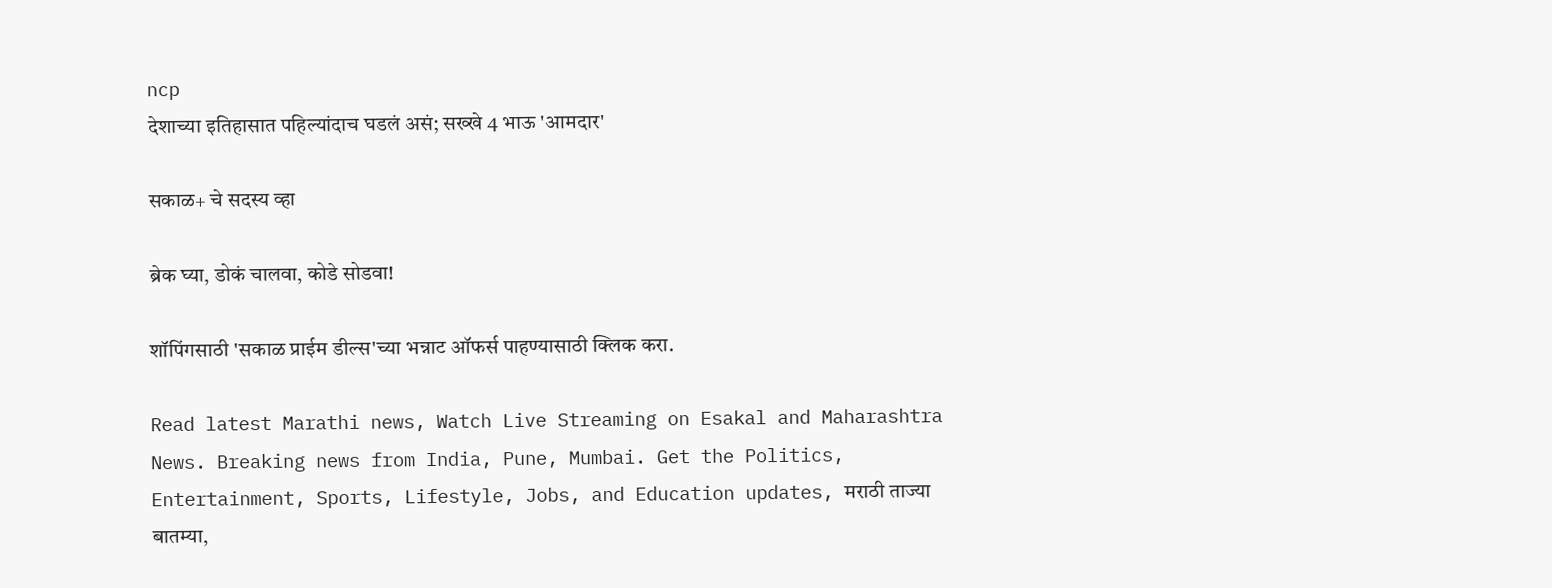ncp
देशाच्या इतिहासात पहिल्यांदाच घडलं असं; सख्खे 4 भाऊ 'आमदार'

सकाळ+ चे सदस्य व्हा

ब्रेक घ्या, डोकं चालवा, कोडे सोडवा!

शॉपिंगसाठी 'सकाळ प्राईम डील्स'च्या भन्नाट ऑफर्स पाहण्यासाठी क्लिक करा.

Read latest Marathi news, Watch Live Streaming on Esakal and Maharashtra News. Breaking news from India, Pune, Mumbai. Get the Politics, Entertainment, Sports, Lifestyle, Jobs, and Education updates, मराठी ताज्या बातम्या,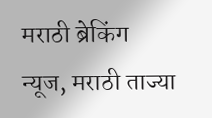मराठी ब्रेकिंग न्यूज, मराठी ताज्या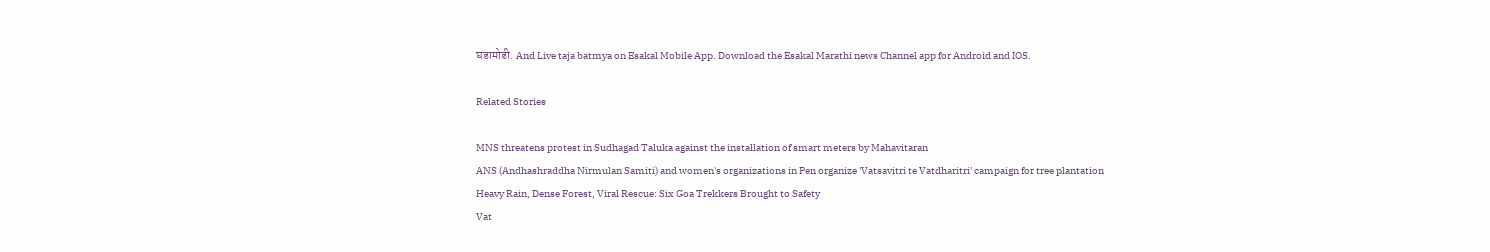घडामोडी. And Live taja batmya on Esakal Mobile App. Download the Esakal Marathi news Channel app for Android and IOS.

Related Stories

MNS threatens protest in Sudhagad Taluka against the installation of smart meters by Mahavitaran
ANS (Andhashraddha Nirmulan Samiti) and women's organizations in Pen organize 'Vatsavitri te Vatdharitri' campaign for tree plantation
Heavy Rain, Dense Forest, Viral Rescue: Six Goa Trekkers Brought to Safety
Vat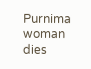Purnima woman dies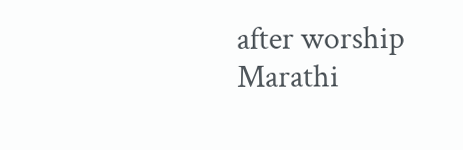after worship
Marathi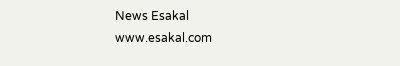News Esakal
www.esakal.com